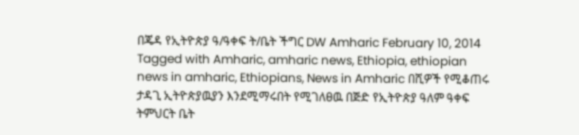በጄዳ የኢትዮጵያ ዓ/ዓቀፍ ት/ቤት ችግር DW Amharic February 10, 2014 Tagged with Amharic, amharic news, Ethiopia, ethiopian news in amharic, Ethiopians, News in Amharic በሺዎች የሚቆጠሩ ታዳጊ ኢትዮጵያዉያን እንደሚማሩበት የሚገለፀዉ በጅድ የኢትዮጵያ ዓለም ዓቀፍ ትምህርት ቤት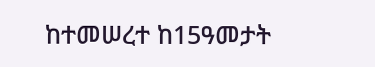ከተመሠረተ ከ15ዓመታት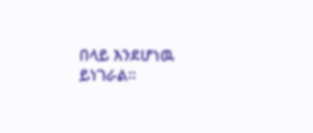በላይ እንደሆነዉ ይነገራል።